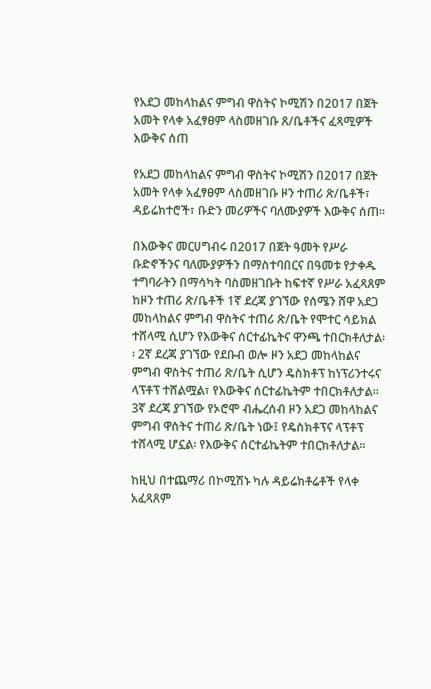የአደጋ መከላከልና ምግብ ዋስትና ኮሚሽን በ2017 በጀት አመት የላቀ አፈፃፀም ላስመዘገቡ ጸ/ቤቶችና ፈጻሚዎች እውቅና ሰጠ

የአደጋ መከላከልና ምግብ ዋስትና ኮሚሽን በ2017 በጀት አመት የላቀ አፈፃፀም ላስመዘገቡ ዞን ተጠሪ ጽ/ቤቶች፣ ዳይሬክተሮች፣ ቡድን መሪዎችና ባለሙያዎች እውቅና ሰጠ።

በእውቅና መርሀግብሩ በ2017 በጀት ዓመት የሥራ ቡድኖችንና ባለሙያዎችን በማስተባበርና በዓመቱ የታቀዱ ተግባራትን በማሳካት ባስመዘገቡት ከፍተኛ የሥራ አፈጻጸም ከዞን ተጠሪ ጽ/ቤቶች 1ኛ ደረጃ ያገኘው የሰሜን ሸዋ አደጋ መከላከልና ምግብ ዋስትና ተጠሪ ጽ/ቤት የሞተር ሳይክል ተሸላሚ ሲሆን የእውቅና ሰርተፊኬትና ዋንጫ ተበርክቶለታል፡፡ 2ኛ ደረጃ ያገኘው የደቡብ ወሎ ዞን አደጋ መከላከልና ምግብ ዋስትና ተጠሪ ጽ/ቤት ሲሆን ዴስክቶፕ ከነፕሪንተሩና ላፕቶፕ ተሸልሟል፣ የእውቅና ሰርተፊኬትም ተበርክቶለታል፡፡ 3ኛ ደረጃ ያገኘው የኦሮሞ ብሔረሰብ ዞን አደጋ መከላከልና ምግብ ዋስትና ተጠሪ ጽ/ቤት ነው፤ የዴስክቶፕና ላፕቶፕ ተሸላሚ ሆኗል፡ የእውቅና ሰርተፊኬትም ተበርክቶለታል፡፡

ከዚህ በተጨማሪ በኮሚሽኑ ካሉ ዳይሬክቶሬቶች የላቀ አፈጻጸም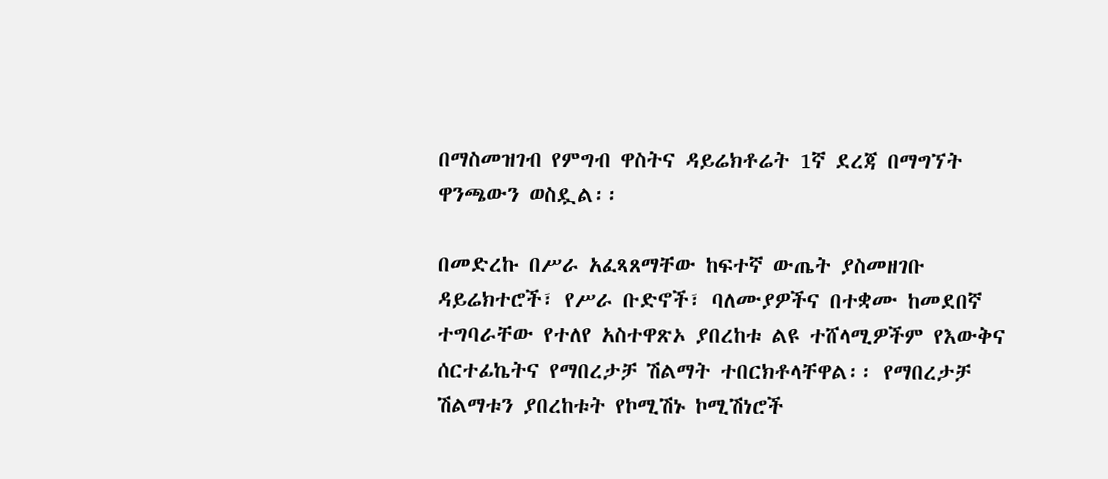በማስመዝገብ የምግብ ዋስትና ዳይሬክቶሬት 1ኛ ደረጃ በማግኘት ዋንጫውን ወስዷል፡፡

በመድረኩ በሥራ አፈጻጸማቸው ከፍተኛ ውጤት ያስመዘገቡ ዳይሬክተሮች፣ የሥራ ቡድኖች፣ ባለሙያዎችና በተቋሙ ከመደበኛ ተግባራቸው የተለየ አስተዋጽኦ ያበረከቱ ልዩ ተሸላሚዎችም የእውቅና ሰርተፊኬትና የማበረታቻ ሽልማት ተበርክቶላቸዋል፡፡ የማበረታቻ ሽልማቱን ያበረከቱት የኮሚሽኑ ኮሚሽነሮች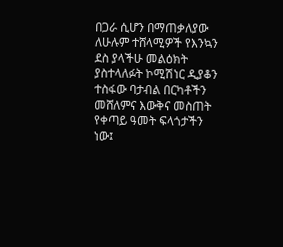በጋራ ሲሆን በማጠቃለያው ለሁሉም ተሸላሚዎች የእንኳን ደስ ያላችሁ መልዕክት ያስተላለፉት ኮሚሽነር ዲያቆን ተስፋው ባታብል በርካቶችን መሸለምና እውቅና መስጠት የቀጣይ ዓመት ፍላጎታችን ነው፤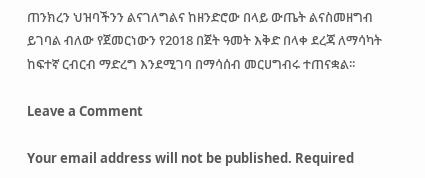ጠንክረን ህዝባችንን ልናገለግልና ከዘንድሮው በላይ ውጤት ልናስመዘግብ ይገባል ብለው የጀመርነውን የ2018 በጀት ዓመት እቅድ በላቀ ደረጃ ለማሳካት ከፍተኛ ርብርብ ማድረግ እንደሚገባ በማሳሰብ መርሀግብሩ ተጠናቋል፡፡

Leave a Comment

Your email address will not be published. Required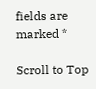fields are marked *

Scroll to Top